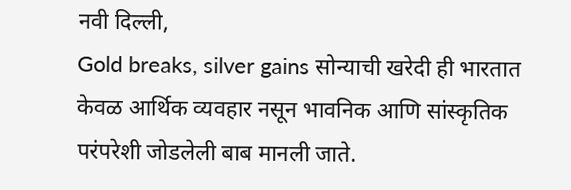नवी दिल्ली,
Gold breaks, silver gains सोन्याची खरेदी ही भारतात केवळ आर्थिक व्यवहार नसून भावनिक आणि सांस्कृतिक परंपरेशी जोडलेली बाब मानली जाते.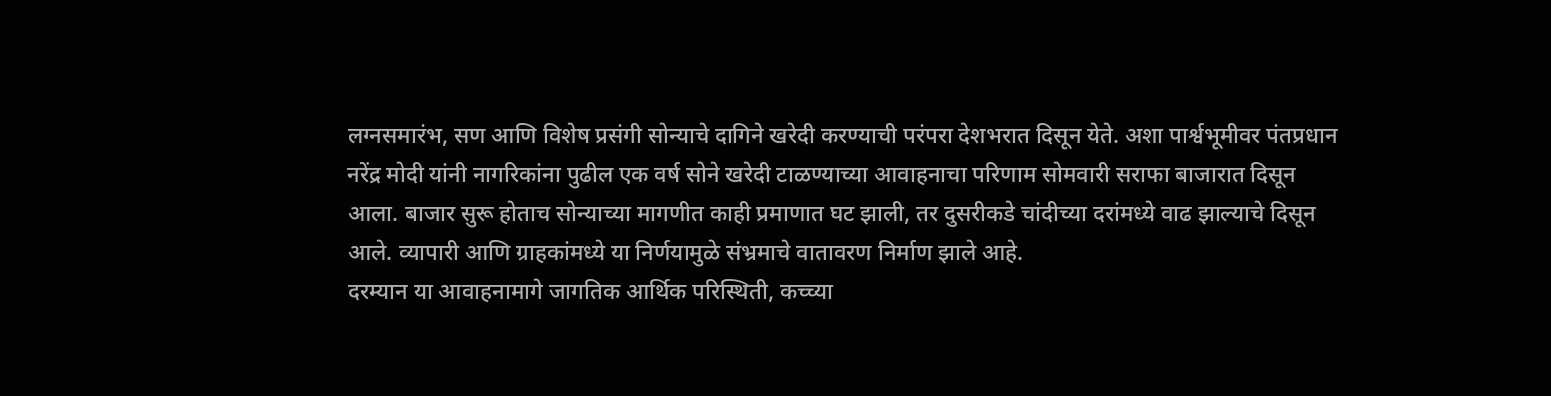लग्नसमारंभ, सण आणि विशेष प्रसंगी सोन्याचे दागिने खरेदी करण्याची परंपरा देशभरात दिसून येते. अशा पार्श्वभूमीवर पंतप्रधान नरेंद्र मोदी यांनी नागरिकांना पुढील एक वर्ष सोने खरेदी टाळण्याच्या आवाहनाचा परिणाम सोमवारी सराफा बाजारात दिसून आला. बाजार सुरू होताच सोन्याच्या मागणीत काही प्रमाणात घट झाली, तर दुसरीकडे चांदीच्या दरांमध्ये वाढ झाल्याचे दिसून आले. व्यापारी आणि ग्राहकांमध्ये या निर्णयामुळे संभ्रमाचे वातावरण निर्माण झाले आहे.
दरम्यान या आवाहनामागे जागतिक आर्थिक परिस्थिती, कच्च्या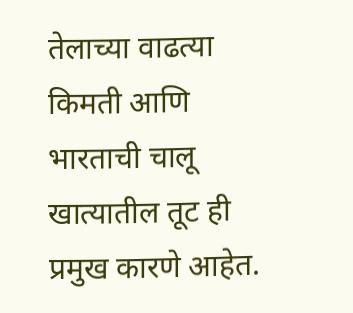तेलाच्या वाढत्या किमती आणि भारताची चालू खात्यातील तूट ही प्रमुख कारणे आहेत.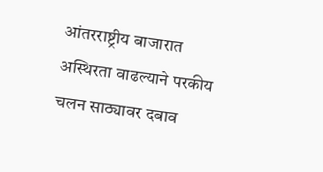आंतरराष्ट्रीय बाजारात अस्थिरता वाढल्याने परकीय चलन साठ्यावर दबाव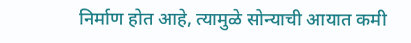निर्माण होत आहे, त्यामुळे सोन्याची आयात कमी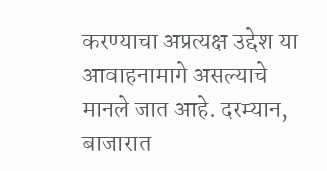करण्याचा अप्रत्यक्ष उद्देश या आवाहनामागे असल्याचे मानले जात आहे. दरम्यान, बाजारात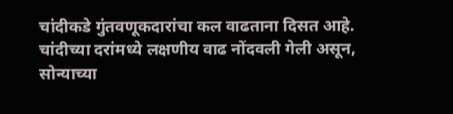चांदीकडे गुंतवणूकदारांचा कल वाढताना दिसत आहे. चांदीच्या दरांमध्ये लक्षणीय वाढ नोंदवली गेली असून, सोन्याच्या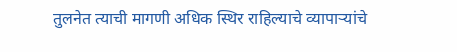तुलनेत त्याची मागणी अधिक स्थिर राहिल्याचे व्यापाऱ्यांचे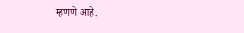म्हणणे आहे.